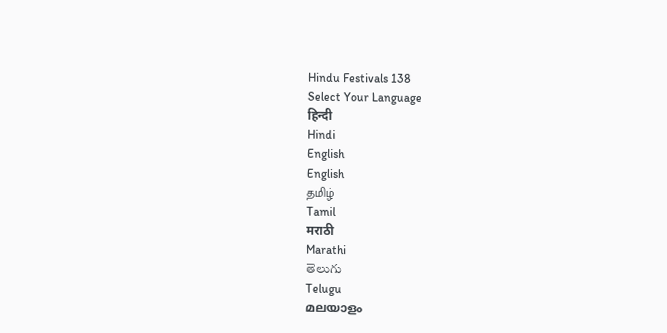Hindu Festivals 138
Select Your Language
हिन्दी
Hindi
English
English
தமிழ்
Tamil
मराठी
Marathi
తెలుగు
Telugu
മലയാളം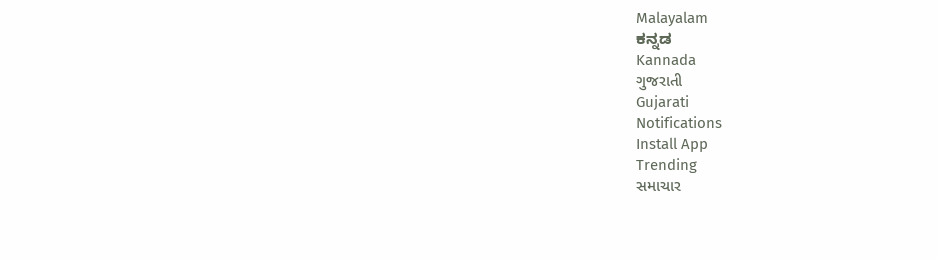Malayalam
ಕನ್ನಡ
Kannada
ગુજરાતી
Gujarati
Notifications
Install App
Trending
સમાચાર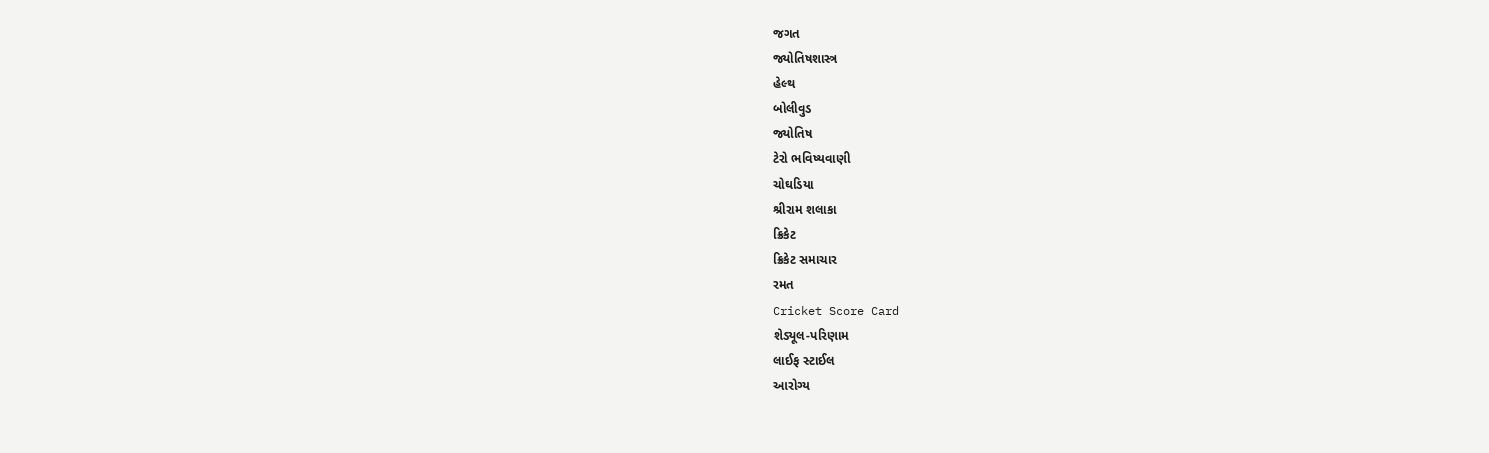જગત
જ્યોતિષશાસ્ત્ર
હેલ્થ
બોલીવુડ
જ્યોતિષ
ટેરો ભવિષ્યવાણી
ચોઘડિયા
શ્રીરામ શલાકા
ક્રિકેટ
ક્રિકેટ સમાચાર
રમત
Cricket Score Card
શેડ્યૂલ-પરિણામ
લાઈફ સ્ટાઈલ
આરોગ્ય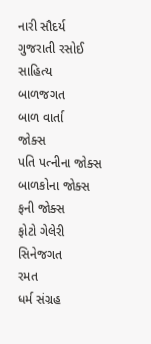નારી સૌદર્ય
ગુજરાતી રસોઈ
સાહિત્ય
બાળજગત
બાળ વાર્તા
જોક્સ
પતિ પત્નીના જોક્સ
બાળકોના જોક્સ
ફની જોક્સ
ફોટો ગેલેરી
સિનેજગત
રમત
ધર્મ સંગ્રહ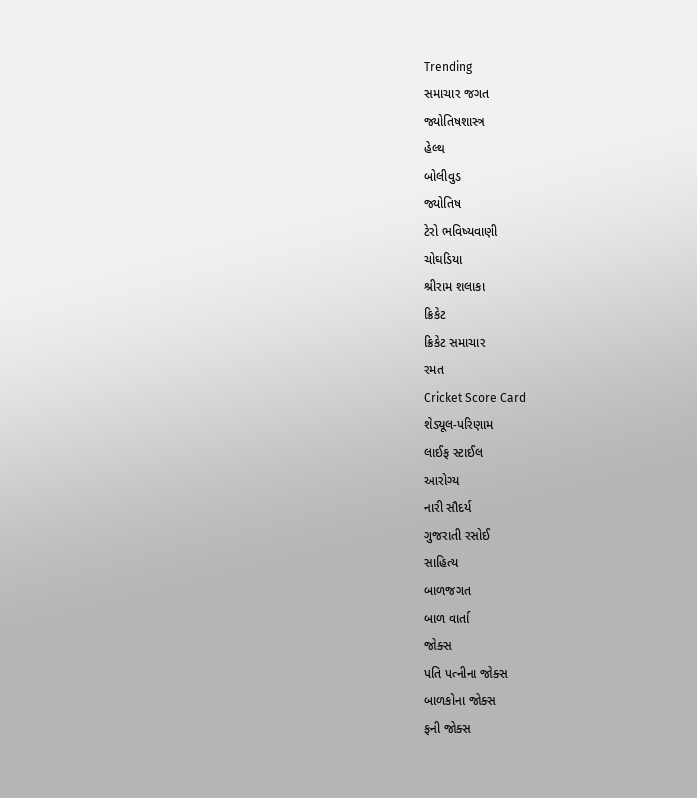Trending
સમાચાર જગત
જ્યોતિષશાસ્ત્ર
હેલ્થ
બોલીવુડ
જ્યોતિષ
ટેરો ભવિષ્યવાણી
ચોઘડિયા
શ્રીરામ શલાકા
ક્રિકેટ
ક્રિકેટ સમાચાર
રમત
Cricket Score Card
શેડ્યૂલ-પરિણામ
લાઈફ સ્ટાઈલ
આરોગ્ય
નારી સૌદર્ય
ગુજરાતી રસોઈ
સાહિત્ય
બાળજગત
બાળ વાર્તા
જોક્સ
પતિ પત્નીના જોક્સ
બાળકોના જોક્સ
ફની જોક્સ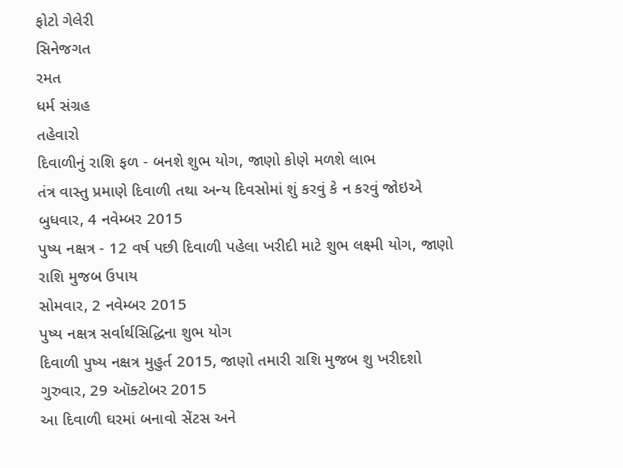ફોટો ગેલેરી
સિનેજગત
રમત
ધર્મ સંગ્રહ
તહેવારો
દિવાળીનું રાશિ ફળ - બનશે શુભ યોગ, જાણો કોણે મળશે લાભ
તંત્ર વાસ્તુ પ્રમાણે દિવાળી તથા અન્ય દિવસોમાં શું કરવું કે ન કરવું જોઇએ
બુધવાર, 4 નવેમ્બર 2015
પુષ્ય નક્ષત્ર - 12 વર્ષ પછી દિવાળી પહેલા ખરીદી માટે શુભ લક્ષ્મી યોગ, જાણો રાશિ મુજબ ઉપાય
સોમવાર, 2 નવેમ્બર 2015
પુષ્ય નક્ષત્ર સર્વાર્થસિદ્ધિના શુભ યોગ
દિવાળી પુષ્ય નક્ષત્ર મુહુર્ત 2015, જાણો તમારી રાશિ મુજબ શુ ખરીદશો
ગુરુવાર, 29 ઑક્ટોબર 2015
આ દિવાળી ઘરમાં બનાવો સેંટસ અને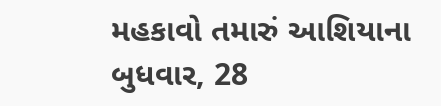મહકાવો તમારું આશિયાના
બુધવાર, 28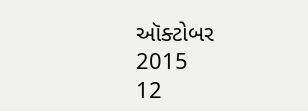ઑક્ટોબર 2015
12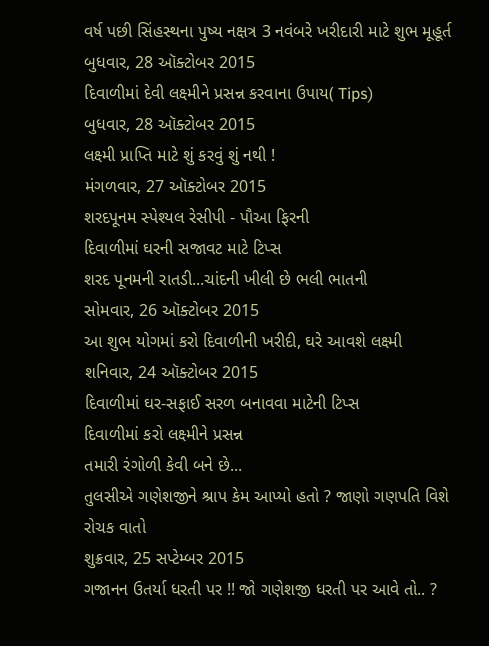વર્ષ પછી સિંહસ્થના પુષ્ય નક્ષત્ર 3 નવંબરે ખરીદારી માટે શુભ મૂહૂર્ત
બુધવાર, 28 ઑક્ટોબર 2015
દિવાળીમાં દેવી લક્ષ્મીને પ્રસન્ન કરવાના ઉપાય( Tips)
બુધવાર, 28 ઑક્ટોબર 2015
લક્ષ્મી પ્રાપ્તિ માટે શું કરવું શું નથી !
મંગળવાર, 27 ઑક્ટોબર 2015
શરદપૂનમ સ્પેશ્યલ રેસીપી - પૌઆ ફિરની
દિવાળીમાં ઘરની સજાવટ માટે ટિપ્સ
શરદ પૂનમની રાતડી...ચાંદની ખીલી છે ભલી ભાતની
સોમવાર, 26 ઑક્ટોબર 2015
આ શુભ યોગમાં કરો દિવાળીની ખરીદી, ઘરે આવશે લક્ષ્મી
શનિવાર, 24 ઑક્ટોબર 2015
દિવાળીમાં ઘર-સફાઈ સરળ બનાવવા માટેની ટિપ્સ
દિવાળીમાં કરો લક્ષ્મીને પ્રસન્ન
તમારી રંગોળી કેવી બને છે...
તુલસીએ ગણેશજીને શ્રાપ કેમ આપ્યો હતો ? જાણો ગણપતિ વિશે રોચક વાતો
શુક્રવાર, 25 સપ્ટેમ્બર 2015
ગજાનન ઉતર્યા ધરતી પર !! જો ગણેશજી ધરતી પર આવે તો.. ?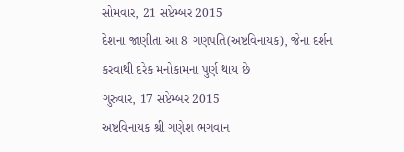સોમવાર, 21 સપ્ટેમ્બર 2015
દેશના જાણીતા આ 8 ગણપતિ(અષ્ટવિનાયક), જેના દર્શન કરવાથી દરેક મનોકામના પુર્ણ થાય છે
ગુરુવાર, 17 સપ્ટેમ્બર 2015
અષ્ટવિનાયક શ્રી ગણેશ ભગવાન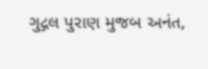ગુદ્ગલ પુરાણ મુજબ અનંત,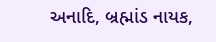અનાદિ, બ્રહ્માંડ નાયક,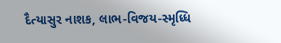દૈત્યાસુર નાશક, લાભ-વિજય-સ્મૃધ્ધિ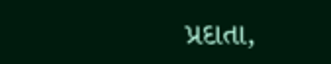પ્રદાતા,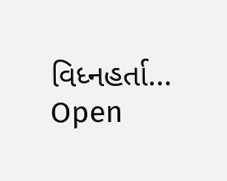વિધ્નહર્તા...
Open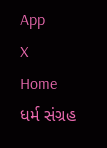App
X
Home
ધર્મ સંગ્રહ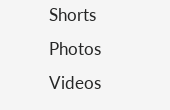Shorts
Photos
Videos